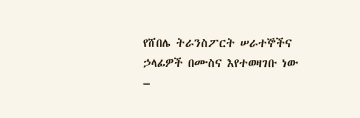የሸበሌ ትራንስፖርት ሠራተኞችና ኃላፊዎች በሙስና እየተወዛገቡ ነው
–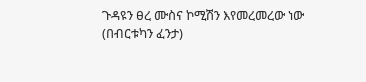ጉዳዩን ፀረ ሙስና ኮሚሽን እየመረመረው ነው
(በብርቱካን ፈንታ)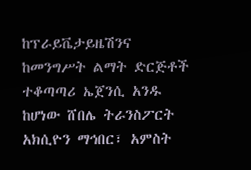ከፕራይቬታይዜሽንና ከመንግሥት ልማት ድርጅቶች ተቆጣጣሪ ኤጀንሲ አንዱ ከሆነው ሸበሌ ትራንስፖርት አክሲዮን ማኅበር፣ አምስት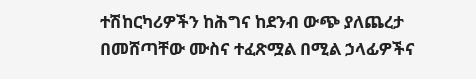ተሽከርካሪዎችን ከሕግና ከደንብ ውጭ ያለጨረታ በመሸጣቸው ሙስና ተፈጽሟል በሚል ኃላፊዎችና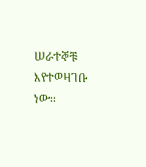ሠራተኞቹ እየተወዛገቡ ነው፡፡